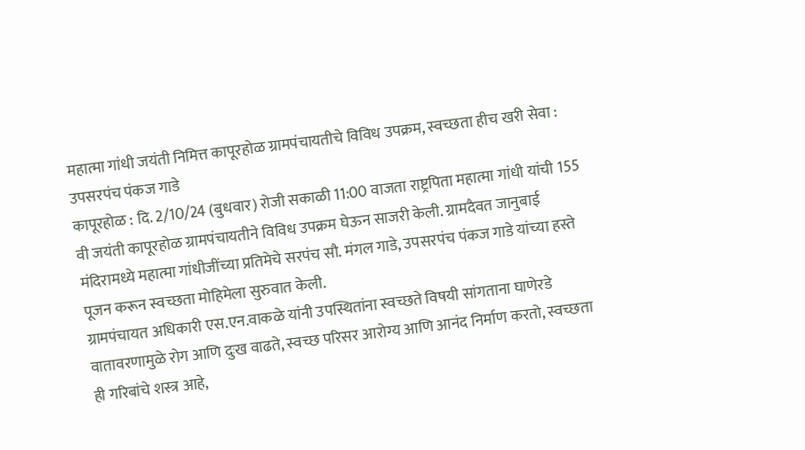महात्मा गांधी जयंती निमित्त कापूरहोळ ग्रामपंचायतीचे विविध उपक्रम, स्वच्छता हीच खरी सेवा : उपसरपंच पंकज गाडे
कापूरहोळ : दि. 2/10/24 (बुधवार) रोजी सकाळी 11:00 वाजता राष्ट्रपिता महात्मा गांधी यांची 155 वी जयंती कापूरहोळ ग्रामपंचायतीने विविध उपक्रम घेऊन साजरी केली. ग्रामदैवत जानुबाई मंदिरामध्ये महात्मा गांधीजींच्या प्रतिमेचे सरपंच सौ. मंगल गाडे, उपसरपंच पंकज गाडे यांच्या हस्ते पूजन करून स्वच्छता मोहिमेला सुरुवात केली.
ग्रामपंचायत अधिकारी एस.एन.वाकळे यांनी उपस्थितांना स्वच्छते विषयी सांगताना घाणेरडे वातावरणामुळे रोग आणि दुःख वाढते, स्वच्छ परिसर आरोग्य आणि आनंद निर्माण करतो, स्वच्छता ही गरिबांचे शस्त्र आहे,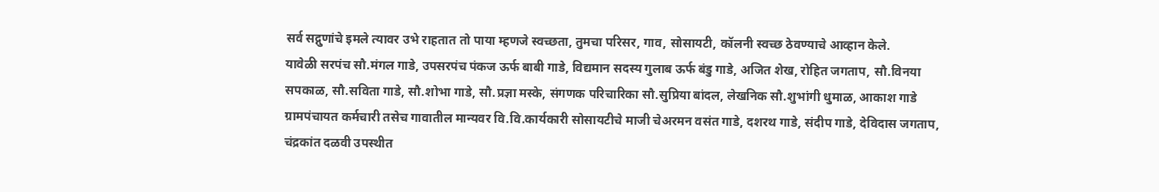सर्व सद्गुणांचे इमले त्यावर उभे राहतात तो पाया म्हणजे स्वच्छता, तुमचा परिसर, गाव, सोसायटी, कॉलनी स्वच्छ ठेवण्याचे आव्हान केले.
यावेळी सरपंच सौ.मंगल गाडे, उपसरपंच पंकज ऊर्फ बाबी गाडे, विद्यमान सदस्य गुलाब ऊर्फ बंडु गाडे, अजित शेख, रोहित जगताप, सौ.विनया सपकाळ, सौ.सविता गाडे, सौ.शोभा गाडे, सौ.प्रज्ञा मस्के, संगणक परिचारिका सौ.सुप्रिया बांदल, लेखनिक सौ.शुभांगी धुमाळ, आकाश गाडे ग्रामपंचायत कर्मचारी तसेच गावातील मान्यवर वि.वि.कार्यकारी सोसायटीचे माजी चेअरमन वसंत गाडे, दशरथ गाडे, संदीप गाडे, देविदास जगताप, चंद्रकांत दळवी उपस्थीत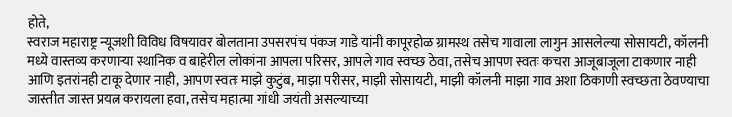होते,
स्वराज महाराष्ट्र न्यूजशी विविध विषयावर बोलताना उपसरपंच पंकज गाडे यांनी कापूरहोळ ग्रामस्थ तसेच गावाला लागुन आसलेल्या सोसायटी, कॉलनी मध्ये वास्तव्य करणाऱ्या स्थानिक व बाहेरील लोकांना आपला परिसर, आपले गाव स्वच्छ ठेवा, तसेच आपण स्वतः कचरा आजूबाजूला टाकणार नाही आणि इतरांनही टाकू देणार नाही, आपण स्वतः माझे कुटुंब, माझा परीसर, माझी सोसायटी, माझी कॉलनी माझा गाव अशा ठिकाणी स्वच्छता ठेवण्याचा जास्तीत जास्त प्रयत्न करायला हवा, तसेच महात्मा गांधी जयंती असल्याच्या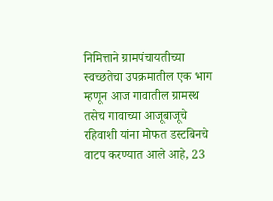निमित्ताने ग्रामपंचायतीच्या स्वच्छतेचा उपक्रमातील एक भाग म्हणून आज गावातील ग्रामस्थ तसेच गावाच्या आजूबाजूचे रहिवाशी यांना मोफत डस्टबिनचे वाटप करण्यात आले आहे, 23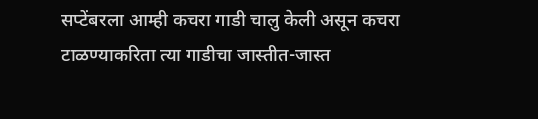सप्टेंबरला आम्ही कचरा गाडी चालु केली असून कचरा टाळण्याकरिता त्या गाडीचा जास्तीत-जास्त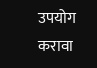उपयोग करावा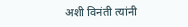अशी विनंती त्यांनी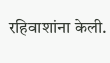रहिवाशांना केली.